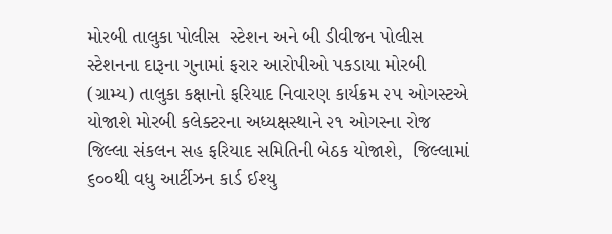મોરબી તાલુકા પોલીસ  સ્ટેશન અને બી ડીવીજન પોલીસ સ્ટેશનના દારૂના ગુનામાં ફરાર આરોપીઓ પકડાયા મોરબી (ગ્રામ્ય) તાલુકા કક્ષાનો ફરિયાદ નિવારણ કાર્યક્રમ ૨૫ ઓગસ્ટએ યોજાશે મોરબી કલેક્ટરના અધ્યક્ષસ્થાને ૨૧ ઓગસ્ના રોજ જિલ્લા સંકલન સહ ફરિયાદ સમિતિની બેઠક યોજાશે,  જિલ્લામાં ૬૦૦થી વધુ આર્ટીઝન કાર્ડ ઈશ્યુ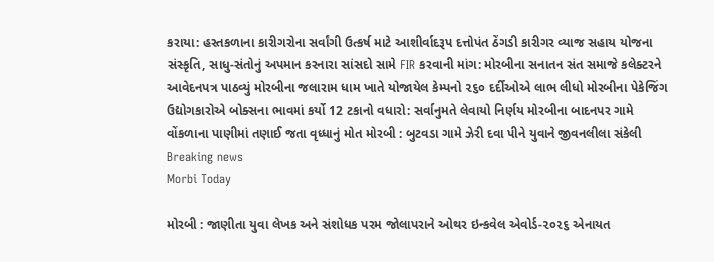કરાયા: હસ્તકળાના કારીગરોના સર્વાંગી ઉત્કર્ષ માટે આશીર્વાદરૂપ દત્તોપંત ઠેંગડી કારીગર વ્યાજ સહાય યોજના સંસ્કૃતિ, સાધુ-સંતોનું અપમાન કરનારા સાંસદો સામે FIR કરવાની માંગ: મોરબીના સનાતન સંત સમાજે કલેક્ટરને આવેદનપત્ર પાઠવ્યું મોરબીના જલારામ ધામ ખાતે યોજાયેલ કેમ્પનો ૨૬૦ દર્દીઓએ લાભ લીધો મોરબીના પેકેજિંગ ઉદ્યોગકારોએ બોક્સના ભાવમાં કર્યો 12 ટકાનો વધારો: સર્વાનુમતે લેવાયો નિર્ણય મોરબીના બાદનપર ગામે વોંકળાના પાણીમાં તણાઈ જતા વૃધ્ધાનું મોત મોરબી : બુટવડા ગામે ઝેરી દવા પીને યુવાને જીવનલીલા સંકેલી
Breaking news
Morbi Today

મોરબી : જાણીતા યુવા લેખક અને સંશોધક પરમ જોલાપરાને ઓથર ઇન્કવેલ એવોર્ડ-૨૦૨૬ એનાયત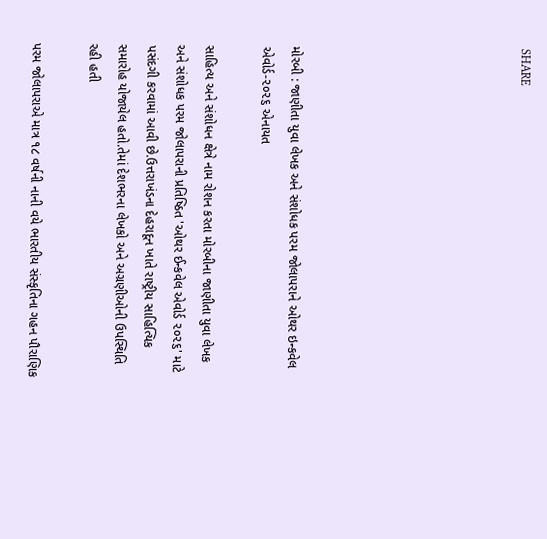SHARE







મોરબી : જાણીતા યુવા લેખક અને સંશોધક પરમ જોલાપરાને ઓથર ઇન્કવેલ એવોર્ડ-૨૦૨૬ એનાયત

સાહિત્ય અને સંશોધન ક્ષેત્રે નામ રોશન કરતા મોરબીના જાણીતા યુવા લેખક અને સંશોધક પરમ જોલાપરાની પ્રતિષ્ઠિત 'ઓથર ઈન્કવેલ એવોર્ડ ૨૦૨૬' માટે પસંદગી કરવામાં આવી છે.ઉત્તરાખંડના દેહરાદૂન ખાતે રાષ્ટ્રીય સાહિત્યિક સમારોહ યોજાયેલ હતો.તેમાં દેશભરના લેખકો અને અગ્રણીઓની ઉપસ્થિતિ રહી હતી

પરમ જોલાપરાએ માત્ર ૧૮ વર્ષની નાની વયે ભારતીય સંસ્કૃતિના ગહન પૌરાણિક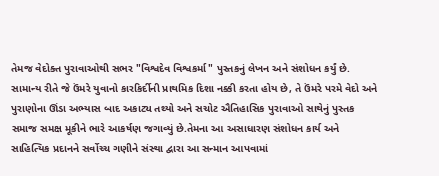તેમજ વેદોક્ત પુરાવાઓથી સભર "વિશ્વદેવ વિશ્વકર્મા" પુસ્તકનું લેખન અને સંશોધન કર્યું છે. સામાન્ય રીતે જે ઉંમરે યુવાનો કારકિર્દીની પ્રાથમિક દિશા નક્કી કરતા હોય છે, તે ઉંમરે પરમે વેદો અને પુરાણોના ઊંડા અભ્યાસ બાદ અકાટ્ય તથ્યો અને સચોટ ઐતિહાસિક પુરાવાઓ સાથેનું પુસ્તક સમાજ સમક્ષ મૂકીને ભારે આકર્ષણ જગાવ્યું છે.તેમના આ અસાધારણ સંશોધન કાર્ય અને સાહિત્યિક પ્રદાનને સર્વોચ્ચ ગણીને સંસ્થા દ્વારા આ સન્માન આપવામાં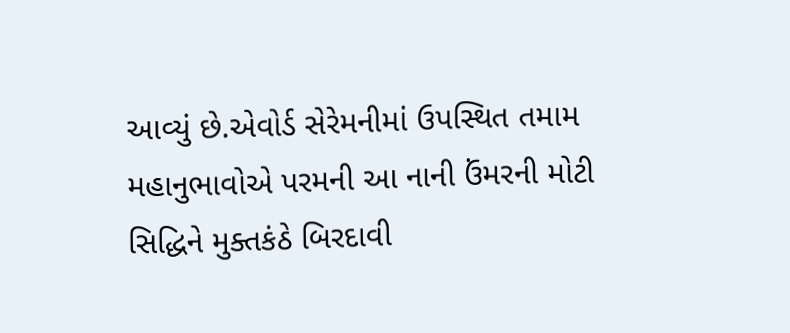આવ્યું છે.એવોર્ડ સેરેમનીમાં ઉપસ્થિત તમામ મહાનુભાવોએ પરમની આ નાની ઉંમરની મોટી સિદ્ધિને મુક્તકંઠે બિરદાવી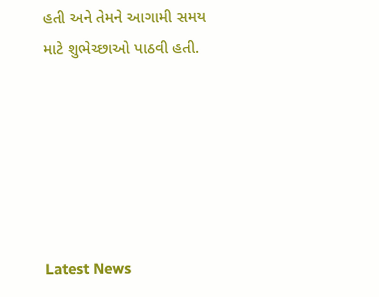હતી અને તેમને આગામી સમય માટે શુભેચ્છાઓ પાઠવી હતી.






Latest News